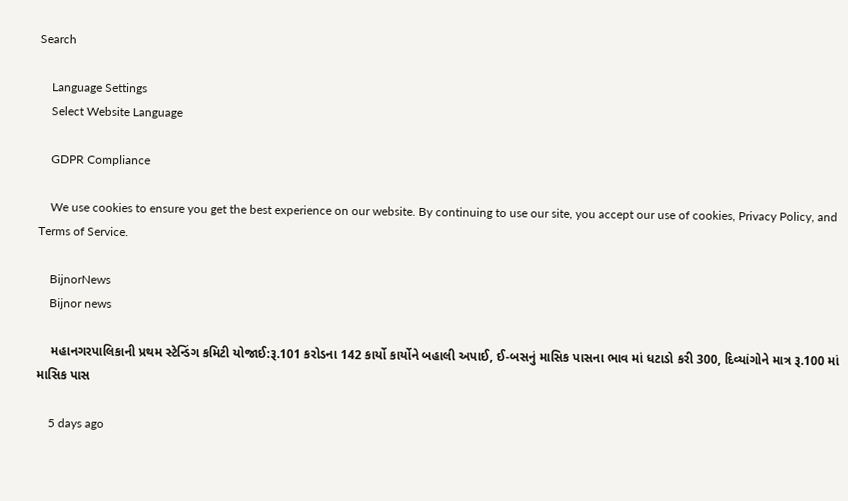Search

    Language Settings
    Select Website Language

    GDPR Compliance

    We use cookies to ensure you get the best experience on our website. By continuing to use our site, you accept our use of cookies, Privacy Policy, and Terms of Service.

    BijnorNews
    Bijnor news

    મહાનગરપાલિકાની પ્રથમ સ્ટેન્ડિંગ કમિટી યોજાઈ:રૂ.101 કરોડના 142 કાર્યો કાર્યોને બહાલી અપાઈ, ઈ-બસનું માસિક પાસના ભાવ માં ધટાડો કરી 300, દિવ્યાંગોને માત્ર રૂ.100 માં માસિક પાસ

    5 days ago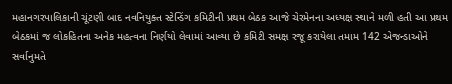મહાનગરપાલિકાની ચૂંટણી બાદ નવનિયુક્ત સ્ટેન્ડિંગ કમિટીની પ્રથમ બેઠક આજે ચેરમેનના અધ્યક્ષ સ્થાને મળી હતી આ પ્રથમ બેઠકમાં જ લોકહિતના અનેક મહત્વના નિર્ણયો લેવામાં આવ્યા છે કમિટી સમક્ષ રજૂ કરાયેલા તમામ 142 એજન્ડાઓને સર્વાનુમતે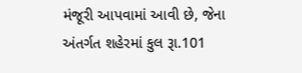મંજૂરી આપવામાં આવી છે, જેના અંતર્ગત શહેરમાં કુલ રૂા.101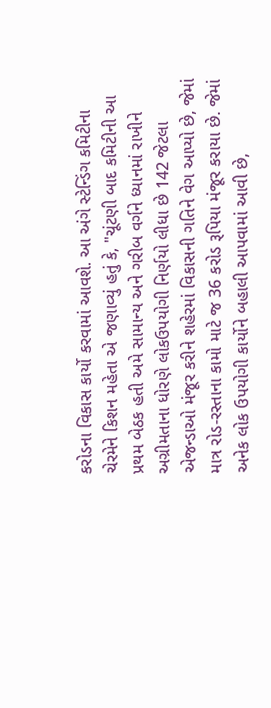કરોડના વિકાસ કાર્યો કરવામાં આવશે. આ અંગે સ્ટેન્ડિંગ કમિટીના ચેરમેને કિશન મહેતા એ જણાવ્યું હતું કે, "ચૂંટણી બાદ કમિટીની આ પ્રથમ બેઠક હતી અમે સામાન્ય અને ગરીબ વર્ગને ધ્યાનમાં રાખીને અગ્રીમતાના ધોરણે લોકઉપયોગી નિર્ણયો લીધા છે 142 જેટલા એજન્ડાઓ મંજૂર કરીને શહેરમાં વિકાસની ગતિને વેગ આપ્યો છે, જેમાં માત્ર રોડ-રસ્તાના કામો માટે જ 36 કરોડ રૂપિયા મંજૂર કરાયા છે. જેમાં અનેક લોક ઉપયોગી કાર્યોને બહાલી આપવામાં આવી છે,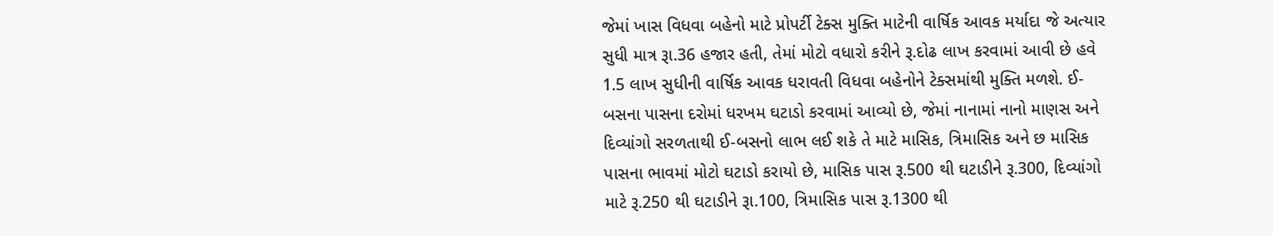જેમાં ખાસ વિધવા બહેનો માટે પ્રોપર્ટી ટેક્સ મુક્તિ માટેની વાર્ષિક આવક મર્યાદા જે અત્યાર સુધી માત્ર રૂા.36 હજાર હતી, તેમાં મોટો વધારો કરીને રૂ.દોઢ લાખ કરવામાં આવી છે હવે 1.5 લાખ સુધીની વાર્ષિક આવક ધરાવતી વિધવા બહેનોને ટેક્સમાંથી મુક્તિ મળશે. ઈ-બસના પાસના દરોમાં ધરખમ ઘટાડો કરવામાં આવ્યો છે, જેમાં નાનામાં નાનો માણસ અને દિવ્યાંગો સરળતાથી ઈ-બસનો લાભ લઈ શકે તે માટે માસિક, ત્રિમાસિક અને છ માસિક પાસના ભાવમાં મોટો ઘટાડો કરાયો છે, માસિક પાસ રૂ.500 થી ઘટાડીને રૂ.300, દિવ્યાંગો માટે રૂ.250 થી ઘટાડીને રૂા.100, ત્રિમાસિક પાસ રૂ.1300 થી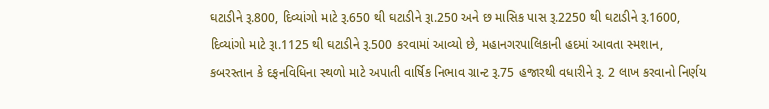ઘટાડીને રૂ.800, દિવ્યાંગો માટે રૂ.650 થી ઘટાડીને રૂા.250 અને છ માસિક પાસ રૂ.2250 થી ઘટાડીને રૂ.1600, દિવ્યાંગો માટે રૂા.1125 થી ઘટાડીને રૂ.500 કરવામાં આવ્યો છે, મહાનગરપાલિકાની હદમાં આવતા સ્મશાન, કબરસ્તાન કે દફનવિધિના સ્થળો માટે અપાતી વાર્ષિક નિભાવ ગ્રાન્ટ રૂ.75 હજારથી વધારીને રૂ. 2 લાખ કરવાનો નિર્ણય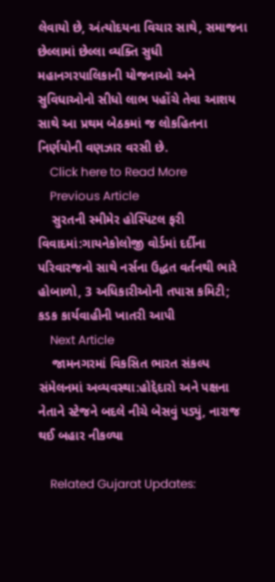લેવાયો છે, અંત્યોદયના વિચાર સાથે, સમાજના છેલ્લામાં છેલ્લા વ્યક્તિ સુધી મહાનગરપાલિકાની યોજનાઓ અને સુવિધાઓનો સીધો લાભ પહોંચે તેવા આશય સાથે આ પ્રથમ બેઠકમાં જ લોકહિતના નિર્ણયોની વણઝાર વરસી છે.
    Click here to Read More
    Previous Article
    સુરતની સ્મીમેર હોસ્પિટલ ફરી વિવાદમાં:ગાયનેકોલોજી વોર્ડમાં દર્દીના પરિવારજનો સાથે નર્સના ઉદ્ધત વર્તનથી ભારે હોબાળો, 3 અધિકારીઓની તપાસ કમિટી; કડક કાર્યવાહીની ખાતરી આપી
    Next Article
    જામનગરમાં વિકસિત ભારત સંકલ્પ સંમેલનમાં અવ્યવસ્થા:હોદ્દેદારો અને પક્ષના નેતાને સ્ટેજને બદલે નીચે બેસવું પડ્યું, નારાજ થઈ બહાર નીકળ્યા

    Related Gujarat Updates: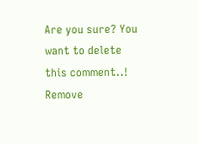Are you sure? You want to delete this comment..! Remove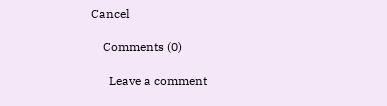Cancel

    Comments (0)

      Leave a comment